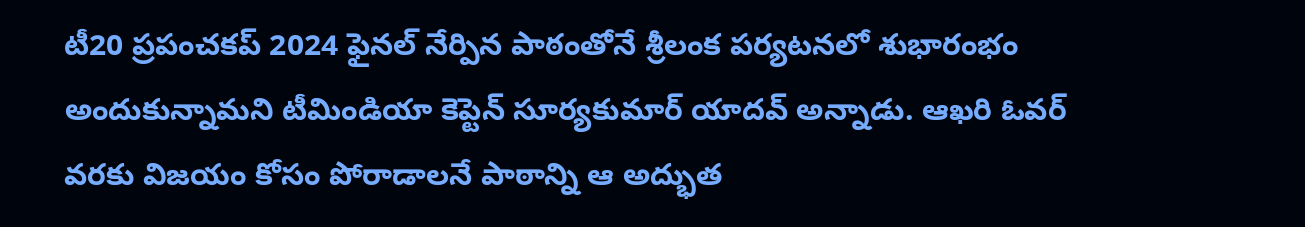టీ20 ప్రపంచకప్ 2024 ఫైనల్ నేర్పిన పాఠంతోనే శ్రీలంక పర్యటనలో శుభారంభం అందుకున్నామని టీమిండియా కెప్టెన్ సూర్యకుమార్ యాదవ్ అన్నాడు. ఆఖరి ఓవర్ వరకు విజయం కోసం పోరాడాలనే పాఠాన్ని ఆ అద్భుత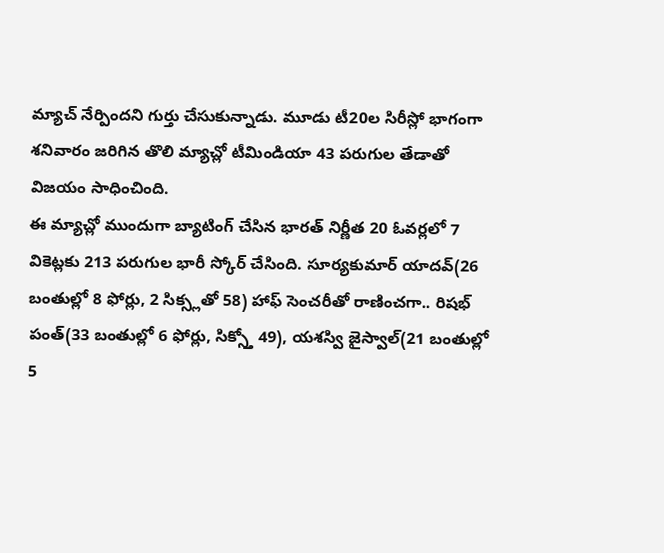మ్యాచ్ నేర్పిందని గుర్తు చేసుకున్నాడు. మూడు టీ20ల సిరీస్లో భాగంగా శనివారం జరిగిన తొలి మ్యాచ్లో టీమిండియా 43 పరుగుల తేడాతో విజయం సాధించింది.
ఈ మ్యాచ్లో ముందుగా బ్యాటింగ్ చేసిన భారత్ నిర్ణీత 20 ఓవర్లలో 7 వికెట్లకు 213 పరుగుల భారీ స్కోర్ చేసింది. సూర్యకుమార్ యాదవ్(26 బంతుల్లో 8 ఫోర్లు, 2 సిక్స్లతో 58) హాఫ్ సెంచరీతో రాణించగా.. రిషభ్ పంత్(33 బంతుల్లో 6 ఫోర్లు, సిక్స్తో 49), యశస్వి జైస్వాల్(21 బంతుల్లో 5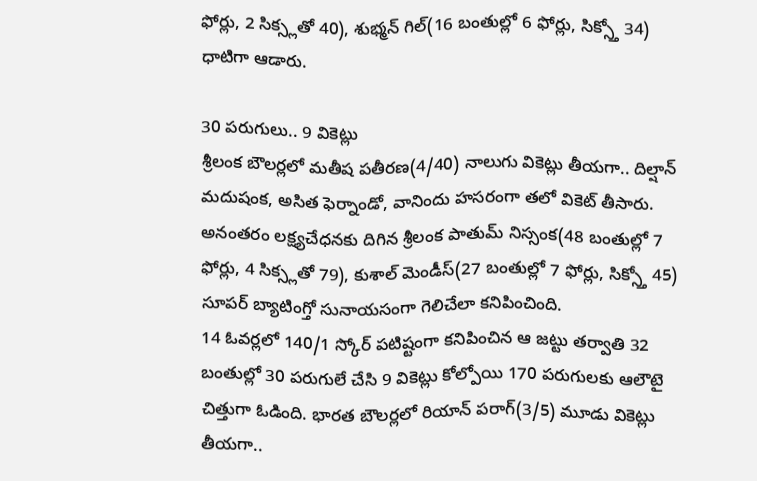ఫోర్లు, 2 సిక్స్లతో 40), శుభ్మన్ గిల్(16 బంతుల్లో 6 ఫోర్లు, సిక్స్తో 34) ధాటిగా ఆడారు.

30 పరుగులు.. 9 వికెట్లు
శ్రీలంక బౌలర్లలో మతీష పతీరణ(4/40) నాలుగు వికెట్లు తీయగా.. దిల్షాన్ మదుషంక, అసిత ఫెర్నాండో, వానిందు హసరంగా తలో వికెట్ తీసారు.
అనంతరం లక్ష్యచేధనకు దిగిన శ్రీలంక పాతుమ్ నిస్సంక(48 బంతుల్లో 7 ఫోర్లు, 4 సిక్స్లతో 79), కుశాల్ మెండీస్(27 బంతుల్లో 7 ఫోర్లు, సిక్స్తో 45) సూపర్ బ్యాటింగ్తో సునాయసంగా గెలిచేలా కనిపించింది.
14 ఓవర్లలో 140/1 స్కోర్ పటిష్టంగా కనిపించిన ఆ జట్టు తర్వాతి 32 బంతుల్లో 30 పరుగులే చేసి 9 వికెట్లు కోల్పోయి 170 పరుగులకు ఆలౌటై చిత్తుగా ఓడింది. భారత బౌలర్లలో రియాన్ పరాగ్(3/5) మూడు వికెట్లు తీయగా..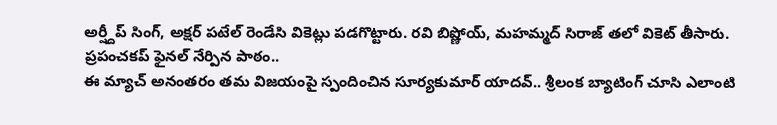అర్ష్దీప్ సింగ్, అక్షర్ పటేల్ రెండేసి వికెట్లు పడగొట్టారు. రవి బిష్ణోయ్, మహమ్మద్ సిరాజ్ తలో వికెట్ తీసారు.
ప్రపంచకప్ ఫైనల్ నేర్పిన పాఠం..
ఈ మ్యాచ్ అనంతరం తమ విజయంపై స్పందించిన సూర్యకుమార్ యాదవ్.. శ్రీలంక బ్యాటింగ్ చూసి ఎలాంటి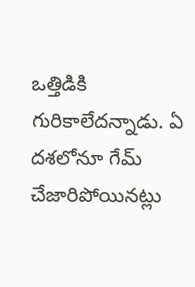ఒత్తిడికి గురికాలేదన్నాడు. ఏ దశలోనూ గేమ్ చేజారిపోయినట్లు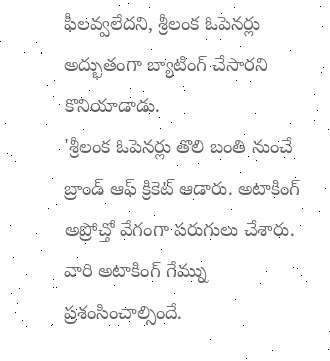ఫీలవ్వలేదని, శ్రీలంక ఓపెనర్లు అద్భుతంగా బ్యాటింగ్ చేసారని కొనియాడాడు.
'శ్రీలంక ఓపెనర్లు తొలి బంతి నుంచే బ్రాండ్ ఆఫ్ క్రికెట్ ఆడారు. అటాకింగ్ అప్రోచ్తో వేగంగా పరుగులు చేశారు. వారి అటాకింగ్ గేమ్ను ప్రశంసించాల్సిందే.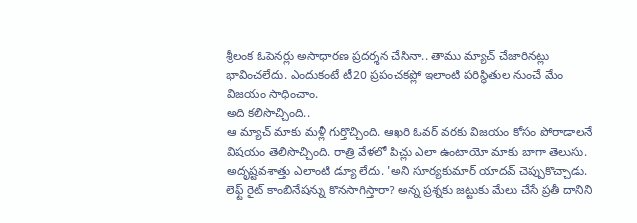శ్రీలంక ఓపెనర్లు అసాధారణ ప్రదర్శన చేసినా.. తాము మ్యాచ్ చేజారినట్లు భావించలేదు. ఎందుకంటే టీ20 ప్రపంచకప్లో ఇలాంటి పరిస్థితుల నుంచే మేం విజయం సాధించాం.
అది కలిసొచ్చింది..
ఆ మ్యాచ్ మాకు మళ్లీ గుర్తొచ్చింది. ఆఖరి ఓవర్ వరకు విజయం కోసం పోరాడాలనే విషయం తెలిసొచ్చింది. రాత్రి వేళలో పిచ్లు ఎలా ఉంటాయో మాకు బాగా తెలుసు. అదృష్టవశాత్తు ఎలాంటి డ్యూ లేదు. 'అని సూర్యకుమార్ యాదవ్ చెప్పుకొచ్చాడు. లెఫ్ట్ రైట్ కాంబినేషన్ను కొనసాగిస్తారా? అన్న ప్రశ్నకు జట్టుకు మేలు చేసే ప్రతీ దానిని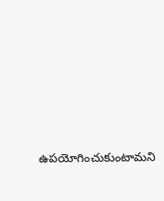ఉపయోగించుకుంటామని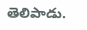తెలిపాడు.